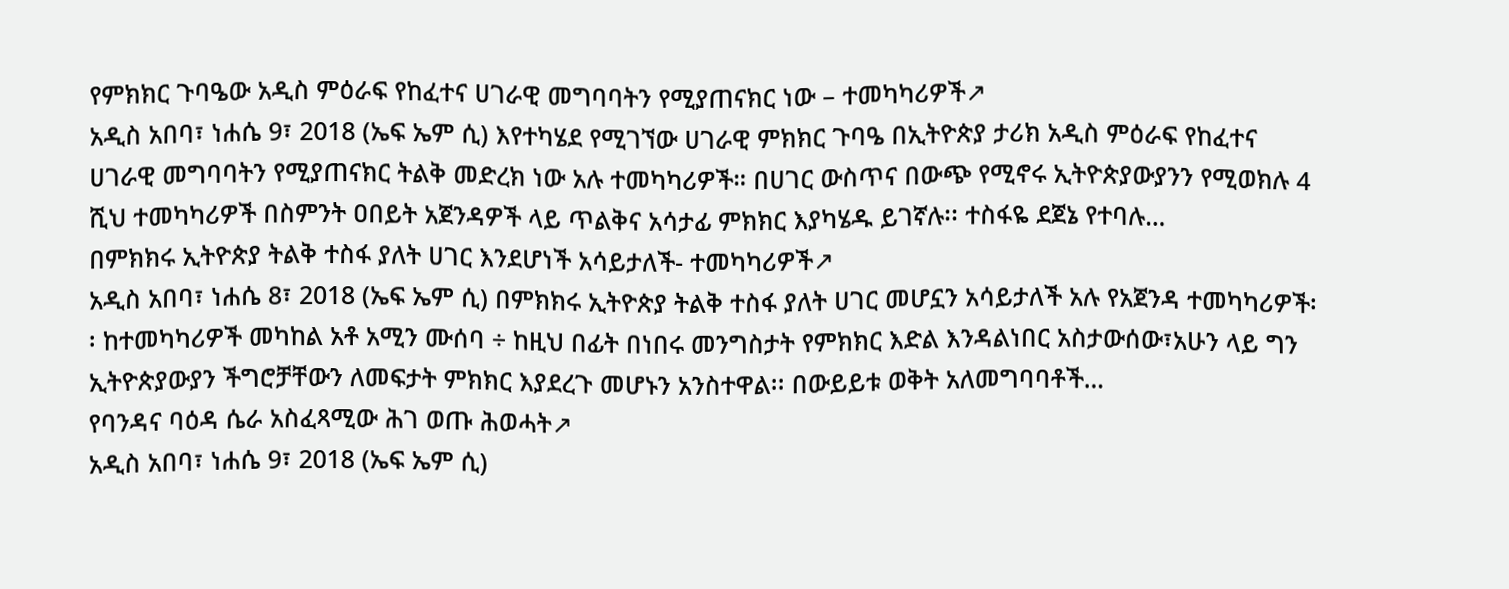የምክክር ጉባዔው አዲስ ምዕራፍ የከፈተና ሀገራዊ መግባባትን የሚያጠናክር ነው – ተመካካሪዎች↗
አዲስ አበባ፣ ነሐሴ 9፣ 2018 (ኤፍ ኤም ሲ) እየተካሄደ የሚገኘው ሀገራዊ ምክክር ጉባዔ በኢትዮጵያ ታሪክ አዲስ ምዕራፍ የከፈተና ሀገራዊ መግባባትን የሚያጠናክር ትልቅ መድረክ ነው አሉ ተመካካሪዎች። በሀገር ውስጥና በውጭ የሚኖሩ ኢትዮጵያውያንን የሚወክሉ 4 ሺህ ተመካካሪዎች በስምንት ዐበይት አጀንዳዎች ላይ ጥልቅና አሳታፊ ምክክር እያካሄዱ ይገኛሉ፡፡ ተስፋዬ ደጀኔ የተባሉ…
በምክክሩ ኢትዮጵያ ትልቅ ተስፋ ያለት ሀገር እንደሆነች አሳይታለች- ተመካካሪዎች↗
አዲስ አበባ፣ ነሐሴ 8፣ 2018 (ኤፍ ኤም ሲ) በምክክሩ ኢትዮጵያ ትልቅ ተስፋ ያለት ሀገር መሆኗን አሳይታለች አሉ የአጀንዳ ተመካካሪዎች፡፡ ከተመካካሪዎች መካከል አቶ አሚን ሙሰባ ÷ ከዚህ በፊት በነበሩ መንግስታት የምክክር እድል እንዳልነበር አስታውሰው፣አሁን ላይ ግን ኢትዮጵያውያን ችግሮቻቸውን ለመፍታት ምክክር እያደረጉ መሆኑን አንስተዋል፡፡ በውይይቱ ወቅት አለመግባባቶች…
የባንዳና ባዕዳ ሴራ አስፈጻሚው ሕገ ወጡ ሕወሓት↗
አዲስ አበባ፣ ነሐሴ 9፣ 2018 (ኤፍ ኤም ሲ)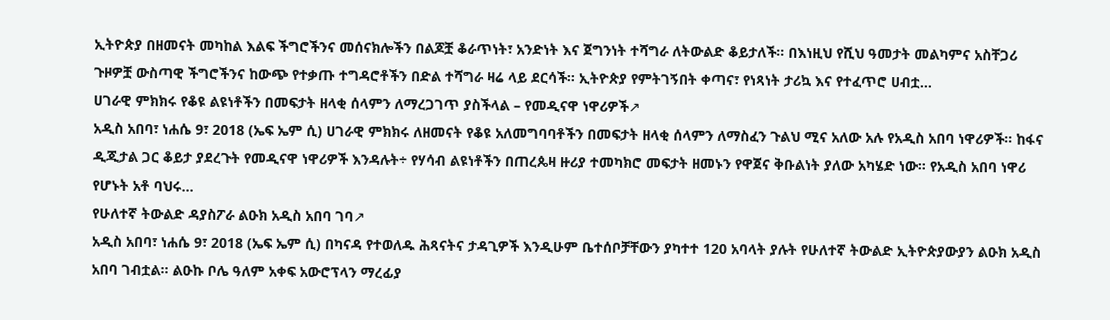ኢትዮጵያ በዘመናት መካከል እልፍ ችግሮችንና መሰናክሎችን በልጆቿ ቆራጥነት፣ አንድነት እና ጀግንነት ተሻግራ ለትውልድ ቆይታለች፡፡ በእነዚህ የሺህ ዓመታት መልካምና አስቸጋሪ ጉዞዎቿ ውስጣዊ ችግሮችንና ከውጭ የተቃጡ ተግዳሮቶችን በድል ተሻግራ ዛሬ ላይ ደርሳች፡፡ ኢትዮጵያ የምትገኝበት ቀጣና፣ የነጻነት ታሪኳ እና የተፈጥሮ ሀብቷ…
ሀገራዊ ምክክሩ የቆዩ ልዩነቶችን በመፍታት ዘላቂ ሰላምን ለማረጋገጥ ያስችላል – የመዲናዋ ነዋሪዎች↗
አዲስ አበባ፣ ነሐሴ 9፣ 2018 (ኤፍ ኤም ሲ) ሀገራዊ ምክክሩ ለዘመናት የቆዩ አለመግባባቶችን በመፍታት ዘላቂ ሰላምን ለማስፈን ጉልህ ሚና አለው አሉ የአዲስ አበባ ነዋሪዎች። ከፋና ዲጂታል ጋር ቆይታ ያደረጉት የመዲናዋ ነዋሪዎች እንዳሉት÷ የሃሳብ ልዩነቶችን በጠረጴዛ ዙሪያ ተመካክሮ መፍታት ዘመኑን የዋጀና ቅቡልነት ያለው አካሄድ ነው። የአዲስ አበባ ነዋሪ የሆኑት አቶ ባህሩ…
የሁለተኛ ትውልድ ዳያስፖራ ልዑክ አዲስ አበባ ገባ↗
አዲስ አበባ፣ ነሐሴ 9፣ 2018 (ኤፍ ኤም ሲ) በካናዳ የተወለዱ ሕጻናትና ታዳጊዎች እንዲሁም ቤተሰቦቻቸውን ያካተተ 120 አባላት ያሉት የሁለተኛ ትውልድ ኢትዮጵያውያን ልዑክ አዲስ አበባ ገብቷል። ልዑኩ ቦሌ ዓለም አቀፍ አውሮፕላን ማረፊያ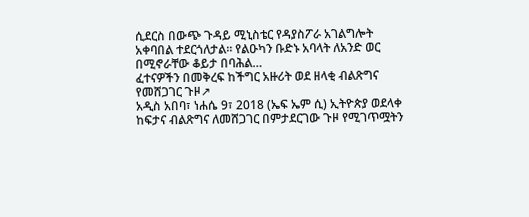ሲደርስ በውጭ ጉዳይ ሚኒስቴር የዳያስፖራ አገልግሎት አቀባበል ተደርጎለታል። የልዑካን ቡድኑ አባላት ለአንድ ወር በሚኖራቸው ቆይታ በባሕል…
ፈተናዎችን በመቅረፍ ከችግር አዙሪት ወደ ዘላቂ ብልጽግና የመሸጋገር ጉዞ↗
አዲስ አበባ፣ ነሐሴ 9፣ 2018 (ኤፍ ኤም ሲ) ኢትዮጵያ ወደላቀ ከፍታና ብልጽግና ለመሸጋገር በምታደርገው ጉዞ የሚገጥሟትን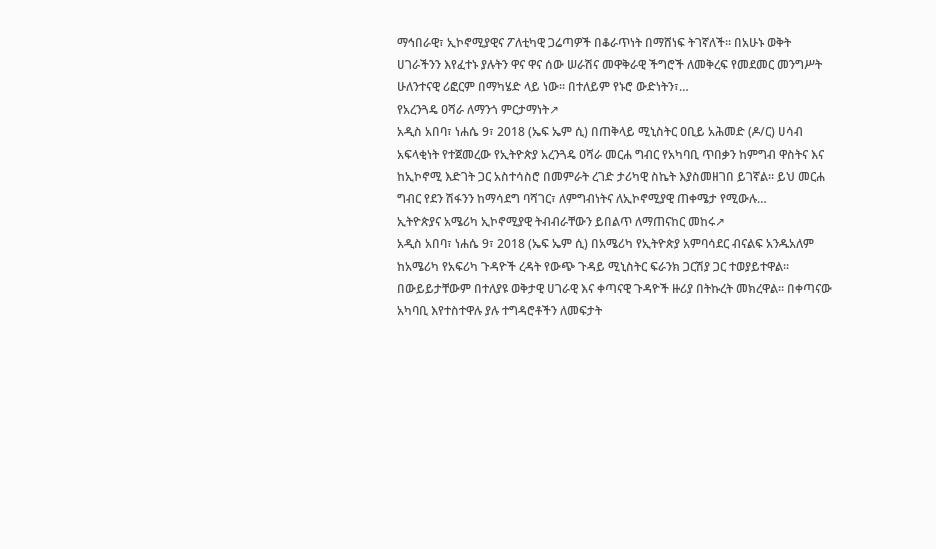ማኅበራዊ፣ ኢኮኖሚያዊና ፖለቲካዊ ጋሬጣዎች በቆራጥነት በማሸነፍ ትገኛለች፡፡ በአሁኑ ወቅት ሀገራችንን እየፈተኑ ያሉትን ዋና ዋና ሰው ሠራሽና መዋቅራዊ ችግሮች ለመቅረፍ የመደመር መንግሥት ሁለንተናዊ ሪፎርም በማካሄድ ላይ ነው። በተለይም የኑሮ ውድነትን፣…
የአረንጓዴ ዐሻራ ለማንጎ ምርታማነት↗
አዲስ አበባ፣ ነሐሴ 9፣ 2018 (ኤፍ ኤም ሲ) በጠቅላይ ሚኒስትር ዐቢይ አሕመድ (ዶ/ር) ሀሳብ አፍላቂነት የተጀመረው የኢትዮጵያ አረንጓዴ ዐሻራ መርሐ ግብር የአካባቢ ጥበቃን ከምግብ ዋስትና እና ከኢኮኖሚ እድገት ጋር አስተሳስሮ በመምራት ረገድ ታሪካዊ ስኬት እያስመዘገበ ይገኛል። ይህ መርሐ ግብር የደን ሽፋንን ከማሳደግ ባሻገር፣ ለምግብነትና ለኢኮኖሚያዊ ጠቀሜታ የሚውሉ…
ኢትዮጵያና አሜሪካ ኢኮኖሚያዊ ትብብራቸውን ይበልጥ ለማጠናከር መከሩ↗
አዲስ አበባ፣ ነሐሴ 9፣ 2018 (ኤፍ ኤም ሲ) በአሜሪካ የኢትዮጵያ አምባሳደር ብናልፍ አንዱአለም ከአሜሪካ የአፍሪካ ጉዳዮች ረዳት የውጭ ጉዳይ ሚኒስትር ፍራንክ ጋርሽያ ጋር ተወያይተዋል። በውይይታቸውም በተለያዩ ወቅታዊ ሀገራዊ እና ቀጣናዊ ጉዳዮች ዙሪያ በትኩረት መክረዋል። በቀጣናው አካባቢ እየተስተዋሉ ያሉ ተግዳሮቶችን ለመፍታት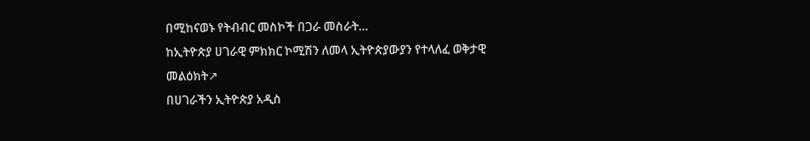በሚከናወኑ የትብብር መስኮች በጋራ መስራት…
ከኢትዮጵያ ሀገራዊ ምክክር ኮሚሽን ለመላ ኢትዮጵያውያን የተላለፈ ወቅታዊ መልዕክት↗
በሀገራችን ኢትዮጵያ አዲስ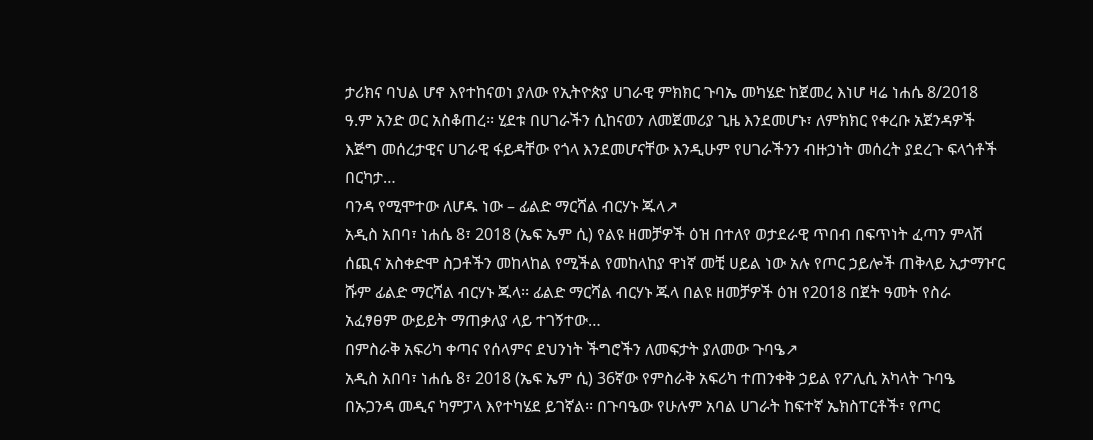ታሪክና ባህል ሆኖ እየተከናወነ ያለው የኢትዮጵያ ሀገራዊ ምክክር ጉባኤ መካሄድ ከጀመረ እነሆ ዛሬ ነሐሴ 8/2018 ዓ.ም አንድ ወር አስቆጠረ፡፡ ሂደቱ በሀገራችን ሲከናወን ለመጀመሪያ ጊዜ እንደመሆኑ፣ ለምክክር የቀረቡ አጀንዳዎች እጅግ መሰረታዊና ሀገራዊ ፋይዳቸው የጎላ እንደመሆናቸው እንዲሁም የሀገራችንን ብዙኃነት መሰረት ያደረጉ ፍላጎቶች በርካታ…
ባንዳ የሚሞተው ለሆዱ ነው – ፊልድ ማርሻል ብርሃኑ ጁላ↗
አዲስ አበባ፣ ነሐሴ 8፣ 2018 (ኤፍ ኤም ሲ) የልዩ ዘመቻዎች ዕዝ በተለየ ወታደራዊ ጥበብ በፍጥነት ፈጣን ምላሽ ሰጪና አስቀድሞ ስጋቶችን መከላከል የሚችል የመከላከያ ዋነኛ መቺ ሀይል ነው አሉ የጦር ኃይሎች ጠቅላይ ኢታማዦር ሹም ፊልድ ማርሻል ብርሃኑ ጁላ፡፡ ፊልድ ማርሻል ብርሃኑ ጁላ በልዩ ዘመቻዎች ዕዝ የ2018 በጀት ዓመት የስራ አፈፃፀም ውይይት ማጠቃለያ ላይ ተገኝተው…
በምስራቅ አፍሪካ ቀጣና የሰላምና ደህንነት ችግሮችን ለመፍታት ያለመው ጉባዔ↗
አዲስ አበባ፣ ነሐሴ 8፣ 2018 (ኤፍ ኤም ሲ) 36ኛው የምስራቅ አፍሪካ ተጠንቀቅ ኃይል የፖሊሲ አካላት ጉባዔ በኡጋንዳ መዲና ካምፓላ እየተካሄደ ይገኛል፡፡ በጉባዔው የሁሉም አባል ሀገራት ከፍተኛ ኤክስፐርቶች፣ የጦር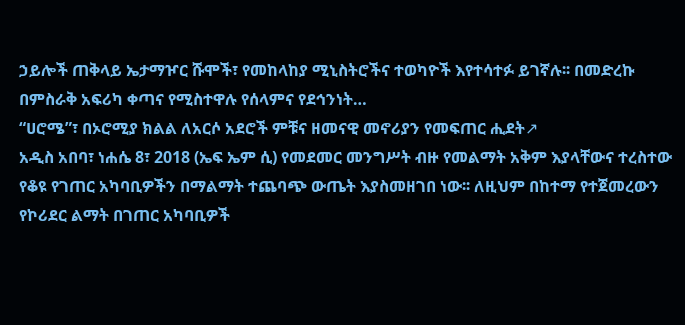ኃይሎች ጠቅላይ ኤታማዦር ሹሞች፣ የመከላከያ ሚኒስትሮችና ተወካዮች እየተሳተፉ ይገኛሉ፡፡ በመድረኩ በምስራቅ አፍሪካ ቀጣና የሚስተዋሉ የሰላምና የደኅንነት…
“ሀሮሜ”፣ በኦሮሚያ ክልል ለአርሶ አደሮች ምቹና ዘመናዊ መኖሪያን የመፍጠር ሒደት↗
አዲስ አበባ፣ ነሐሴ 8፣ 2018 (ኤፍ ኤም ሲ) የመደመር መንግሥት ብዙ የመልማት አቅም እያላቸውና ተረስተው የቆዩ የገጠር አካባቢዎችን በማልማት ተጨባጭ ውጤት እያስመዘገበ ነው፡፡ ለዚህም በከተማ የተጀመረውን የኮሪደር ልማት በገጠር አካባቢዎች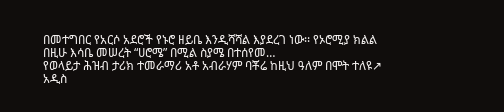በመተግበር የአርሶ አደሮች የኑሮ ዘይቤ እንዲሻሻል እያደረገ ነው፡፡ የኦሮሚያ ክልል በዚሁ እሳቤ መሠረት “ሀሮሜ” በሚል ስያሜ በተሰየመ…
የወላይታ ሕዝብ ታሪክ ተመራማሪ አቶ አብራሃም ባቾሬ ከዚህ ዓለም በሞት ተለዩ↗
አዲስ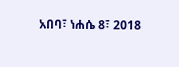አበባ፣ ነሐሴ 8፣ 2018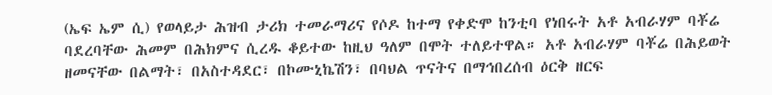(ኤፍ ኤም ሲ) የወላይታ ሕዝብ ታሪክ ተመራማሪና የሶዶ ከተማ የቀድሞ ከንቲባ የነበሩት አቶ አብራሃም ባቾሬ ባደረባቸው ሕመም በሕክምና ሲረዱ ቆይተው ከዚህ ዓለም በሞት ተለይተዋል። አቶ አብራሃም ባቾሬ በሕይወት ዘመናቸው በልማት፣ በአስተዳደር፣ በኮሙኒኬሽን፣ በባህል ጥናትና በማኅበረሰብ ዕርቅ ዘርፍ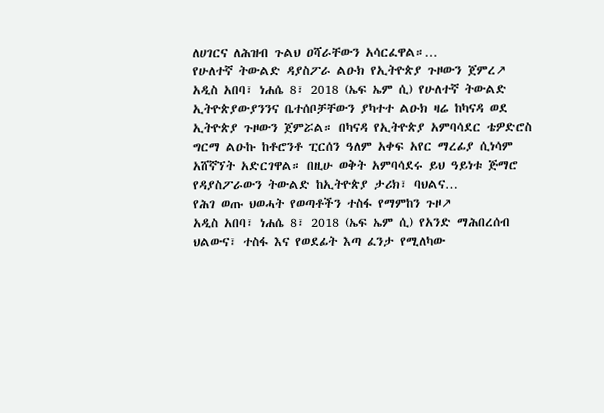ለሀገርና ለሕዝብ ጉልህ ዐሻራቸውን አሳርፈዋል።…
የሁለተኛ ትውልድ ዳያስፖራ ልዑክ የኢትዮጵያ ጉዞውን ጀምረ↗
አዲስ አበባ፣ ነሐሴ 8፣ 2018 (ኤፍ ኤም ሲ) የሁለተኛ ትውልድ ኢትዮጵያውያንንና ቤተሰቦቻቸውን ያካተተ ልዑክ ዛሬ ከካናዳ ወደ ኢትዮጵያ ጉዞውን ጀምሯል። በካናዳ የኢትዮጵያ አምባሳደር ቴዎድሮስ ግርማ ልዑኩ ከቶሮንቶ ፒርሰን ዓለም አቀፍ አየር ማረፊያ ሲነሳም አሸኛኘት አድርገዋል። በዚሁ ወቅት አምባሳደሩ ይህ ዓይነቱ ጅማሮ የዳያስፖራውን ትውልድ ከኢትዮጵያ ታሪክ፣ ባህልና…
የሕገ ወጡ ህወሓት የወጣቶችን ተስፋ የማምከን ጉዞ↗
አዲስ አበባ፣ ነሐሴ 8፣ 2018 (ኤፍ ኤም ሲ) የአንድ ማሕበረሰብ ህልውና፣ ተስፋ እና የወደፊት እጣ ፈንታ የሚለካው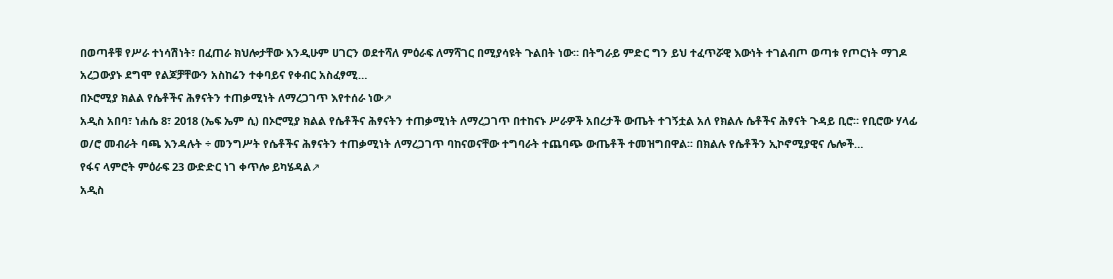በወጣቶቹ የሥራ ተነሳሽነት፣ በፈጠራ ክህሎታቸው እንዲሁም ሀገርን ወደተሻለ ምዕራፍ ለማሻገር በሚያሳዩት ጉልበት ነው። በትግራይ ምድር ግን ይህ ተፈጥሯዊ እውነት ተገልብጦ ወጣቱ የጦርነት ማገዶ አረጋውያኑ ደግሞ የልጆቻቸውን አስከሬን ተቀባይና የቀብር አስፈፃሚ…
በኦሮሚያ ክልል የሴቶችና ሕፃናትን ተጠቃሚነት ለማረጋገጥ እየተሰራ ነው↗
አዲስ አበባ፣ ነሐሴ 8፣ 2018 (ኤፍ ኤም ሲ) በኦሮሚያ ክልል የሴቶችና ሕፃናትን ተጠቃሚነት ለማረጋገጥ በተከናኑ ሥራዎች አበረታች ውጤት ተገኝቷል አለ የክልሉ ሴቶችና ሕፃናት ጉዳይ ቢሮ። የቢሮው ሃላፊ ወ/ሮ መብራት ባጫ እንዳሉት ÷ መንግሥት የሴቶችና ሕፃናትን ተጠቃሚነት ለማረጋገጥ ባከናወናቸው ተግባራት ተጨባጭ ውጤቶች ተመዝግበዋል፡፡ በክልሉ የሴቶችን ኢኮኖሚያዊና ሌሎች…
የፋና ላምሮት ምዕራፍ 23 ውድድር ነገ ቀጥሎ ይካሄዳል↗
አዲስ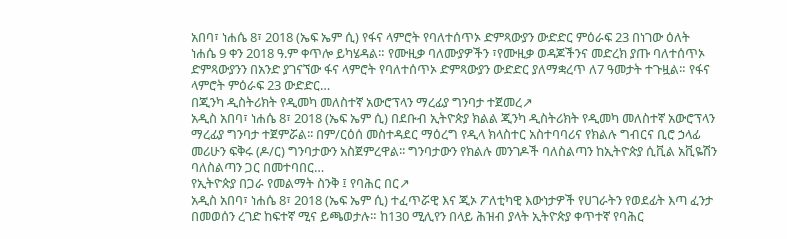አበባ፣ ነሐሴ 8፣ 2018 (ኤፍ ኤም ሲ) የፋና ላምሮት የባለተሰጥኦ ድምጻውያን ውድድር ምዕራፍ 23 በነገው ዕለት ነሐሴ 9 ቀን 2018 ዓ.ም ቀጥሎ ይካሄዳል። የሙዚቃ ባለሙያዎችን ፣የሙዚቃ ወዳጆችንና መድረክ ያጡ ባለተሰጥኦ ድምጻውያንን በአንድ ያገናኘው ፋና ላምሮት የባለተሰጥኦ ድምጻውያን ውድድር ያለማቋረጥ ለ7 ዓመታት ተጉዟል። የፋና ላምሮት ምዕራፍ 23 ውድድር…
በጂንካ ዲስትሪክት የዲመካ መለስተኛ አውሮፕላን ማረፊያ ግንባታ ተጀመረ↗
አዲስ አበባ፣ ነሐሴ 8፣ 2018 (ኤፍ ኤም ሲ) በደቡብ ኢትዮጵያ ክልል ጂንካ ዲስትሪክት የዲመካ መለስተኛ አውሮፕላን ማረፊያ ግንባታ ተጀምሯል፡፡ በም/ርዕሰ መስተዳደር ማዕረግ የዲላ ክላስተር አስተባባሪና የክልሉ ግብርና ቢሮ ኃላፊ መሪሁን ፍቅሩ (ዶ/ር) ግንባታውን አስጀምረዋል፡፡ ግንባታውን የክልሉ መንገዶች ባለስልጣን ከኢትዮጵያ ሲቪል አቪዬሽን ባለስልጣን ጋር በመተባበር…
የኢትዮጵያ በጋራ የመልማት ስንቅ ፤ የባሕር በር↗
አዲስ አበባ፣ ነሐሴ 8፣ 2018 (ኤፍ ኤም ሲ) ተፈጥሯዊ እና ጂኦ ፖለቲካዊ እውነታዎች የሀገራትን የወደፊት እጣ ፈንታ በመወሰን ረገድ ከፍተኛ ሚና ይጫወታሉ። ከ130 ሚሊየን በላይ ሕዝብ ያላት ኢትዮጵያ ቀጥተኛ የባሕር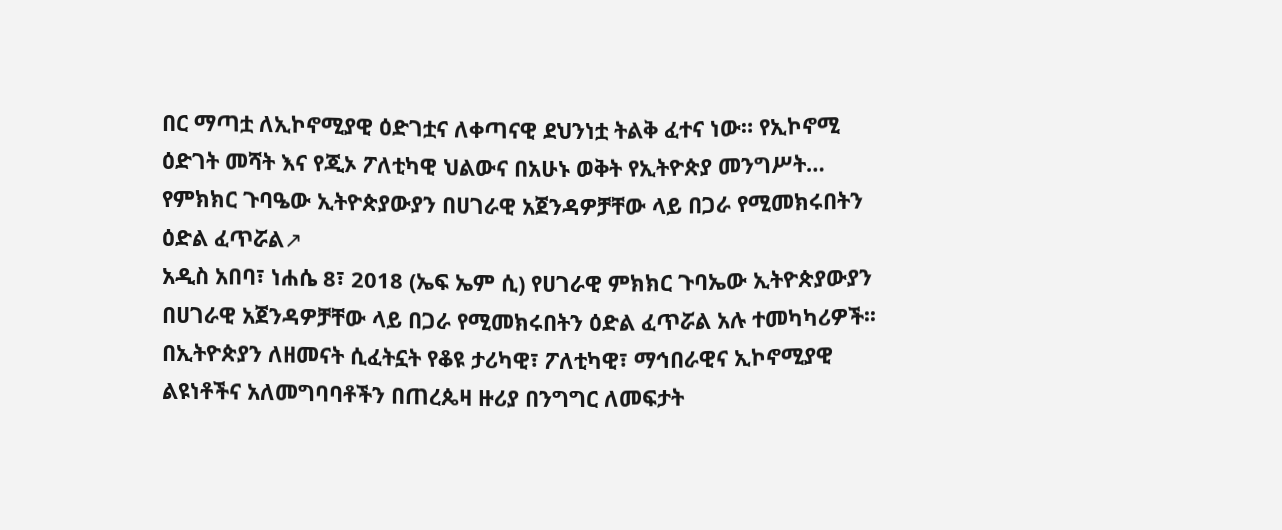በር ማጣቷ ለኢኮኖሚያዊ ዕድገቷና ለቀጣናዊ ደህንነቷ ትልቅ ፈተና ነው። የኢኮኖሚ ዕድገት መሻት እና የጂኦ ፖለቲካዊ ህልውና በአሁኑ ወቅት የኢትዮጵያ መንግሥት…
የምክክር ጉባዔው ኢትዮጵያውያን በሀገራዊ አጀንዳዎቻቸው ላይ በጋራ የሚመክሩበትን ዕድል ፈጥሯል↗
አዲስ አበባ፣ ነሐሴ 8፣ 2018 (ኤፍ ኤም ሲ) የሀገራዊ ምክክር ጉባኤው ኢትዮጵያውያን በሀገራዊ አጀንዳዎቻቸው ላይ በጋራ የሚመክሩበትን ዕድል ፈጥሯል አሉ ተመካካሪዎች፡፡ በኢትዮጵያን ለዘመናት ሲፈትኗት የቆዩ ታሪካዊ፣ ፖለቲካዊ፣ ማኅበራዊና ኢኮኖሚያዊ ልዩነቶችና አለመግባባቶችን በጠረጴዛ ዙሪያ በንግግር ለመፍታት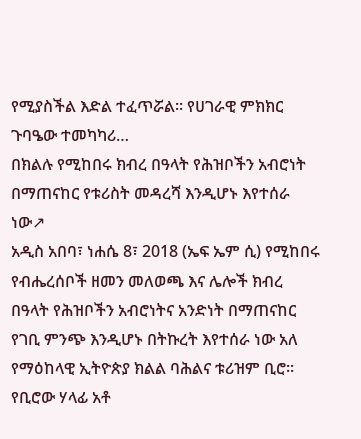የሚያስችል እድል ተፈጥሯል፡፡ የሀገራዊ ምክክር ጉባዔው ተመካካሪ…
በክልሉ የሚከበሩ ክብረ በዓላት የሕዝቦችን አብሮነት በማጠናከር የቱሪስት መዳረሻ እንዲሆኑ እየተሰራ ነው↗
አዲስ አበባ፣ ነሐሴ 8፣ 2018 (ኤፍ ኤም ሲ) የሚከበሩ የብሔረሰቦች ዘመን መለወጫ እና ሌሎች ክብረ በዓላት የሕዝቦችን አብሮነትና አንድነት በማጠናከር የገቢ ምንጭ እንዲሆኑ በትኩረት እየተሰራ ነው አለ የማዕከላዊ ኢትዮጵያ ክልል ባሕልና ቱሪዝም ቢሮ፡፡ የቢሮው ሃላፊ አቶ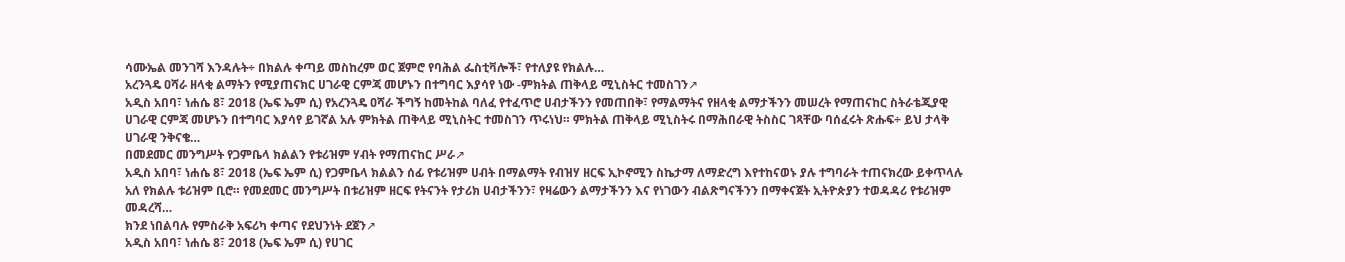ሳሙኤል መንገሻ እንዳሉት÷ በክልሉ ቀጣይ መስከረም ወር ጀምሮ የባሕል ፌስቲቫሎች፣ የተለያዩ የክልሉ…
አረንጓዴ ዐሻራ ዘላቂ ልማትን የሚያጠናክር ሀገራዊ ርምጃ መሆኑን በተግባር እያሳየ ነው -ምክትል ጠቅላይ ሚኒስትር ተመስገን↗
አዲስ አበባ፣ ነሐሴ 8፣ 2018 (ኤፍ ኤም ሲ) የአረንጓዴ ዐሻራ ችግኝ ከመትከል ባለፈ የተፈጥሮ ሀብታችንን የመጠበቅ፣ የማልማትና የዘላቂ ልማታችንን መሠረት የማጠናከር ስትራቴጂያዊ ሀገራዊ ርምጃ መሆኑን በተግባር እያሳየ ይገኛል አሉ ምክትል ጠቅላይ ሚኒስትር ተመስገን ጥሩነህ። ምክትል ጠቅላይ ሚኒስትሩ በማሕበራዊ ትስስር ገጻቸው ባሰፈሩት ጽሑፍ÷ ይህ ታላቅ ሀገራዊ ንቅናቄ…
በመደመር መንግሥት የጋምቤላ ክልልን የቱሪዝም ሃብት የማጠናከር ሥራ↗
አዲስ አበባ፣ ነሐሴ 8፣ 2018 (ኤፍ ኤም ሲ) የጋምቤላ ክልልን ሰፊ የቱሪዝም ሀብት በማልማት የብዝሃ ዘርፍ ኢኮኖሚን ስኬታማ ለማድረግ እየተከናወኑ ያሉ ተግባራት ተጠናክረው ይቀጥላሉ አለ የክልሉ ቱሪዝም ቢሮ። የመደመር መንግሥት በቱሪዝም ዘርፍ የትናንት የታሪክ ሀብታችንን፣ የዛሬውን ልማታችንን እና የነገውን ብልጽግናችንን በማቀናጀት ኢትዮጵያን ተወዳዳሪ የቱሪዝም መዳረሻ…
ክንደ ነበልባሉ የምስራቅ አፍሪካ ቀጣና የደህንነት ደጀን↗
አዲስ አበባ፣ ነሐሴ 8፣ 2018 (ኤፍ ኤም ሲ) የሀገር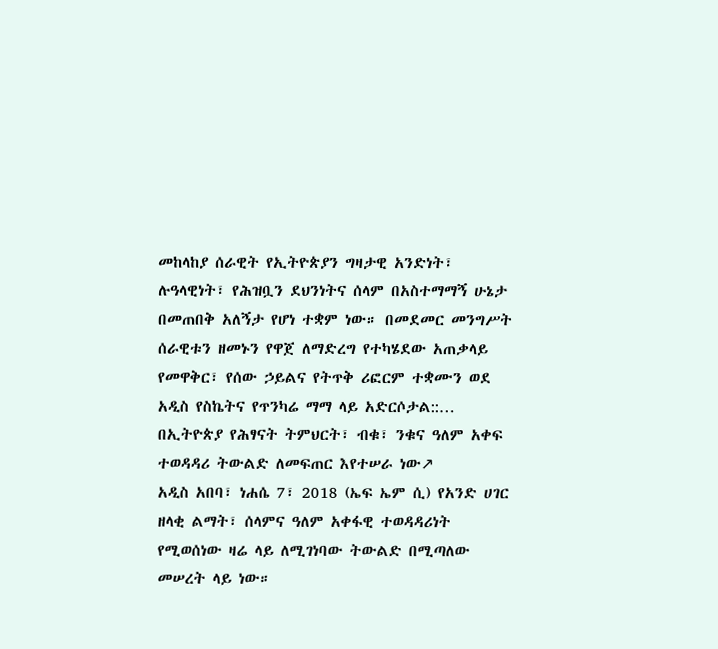መከላከያ ሰራዊት የኢትዮጵያን ግዛታዊ አንድነት፣ ሉዓላዊነት፣ የሕዝቧን ደህንነትና ሰላም በአስተማማኝ ሁኔታ በመጠበቅ አለኝታ የሆነ ተቋም ነው። በመደመር መንግሥት ሰራዊቱን ዘመኑን የዋጀ ለማድረግ የተካሄደው አጠቃላይ የመዋቅር፣ የሰው ኃይልና የትጥቅ ሪፎርም ተቋሙን ወደ አዲስ የስኬትና የጥንካሬ ማማ ላይ አድርሶታል::…
በኢትዮጵያ የሕፃናት ትምህርት፣ ብቁ፣ ንቁና ዓለም አቀፍ ተወዳዳሪ ትውልድ ለመፍጠር እየተሠራ ነው↗
አዲስ አበባ፣ ነሐሴ 7፣ 2018 (ኤፍ ኤም ሲ) የአንድ ሀገር ዘላቂ ልማት፣ ሰላምና ዓለም አቀፋዊ ተወዳዳሪነት የሚወሰነው ዛሬ ላይ ለሚገነባው ትውልድ በሚጣለው መሠረት ላይ ነው።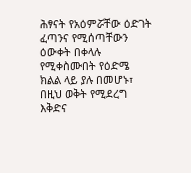ሕፃናት የአዕምሯቸው ዕድገት ፈጣንና የሚሰጣቸውን ዕውቀት በቀላሉ የሚቀስሙበት የዕድሜ ክልል ላይ ያሉ በመሆኑ፣ በዚህ ወቅት የሚደረግ እቅድና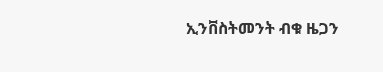ኢንቨስትመንት ብቁ ዜጋን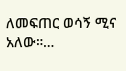ለመፍጠር ወሳኝ ሚና አለው።…